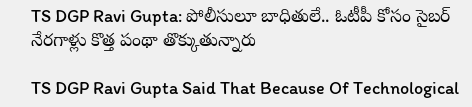TS DGP Ravi Gupta: పోలీసులూ బాధితులే.. ఓటీపీ కోసం సైబర్ నేరగాళ్లు కొత్త పంథా తొక్కుతున్నారు

TS DGP Ravi Gupta Said That Because Of Technological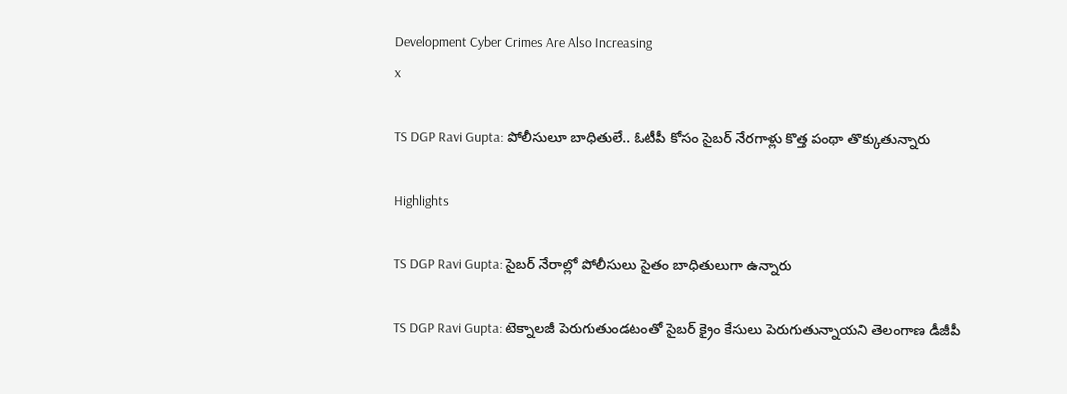Development Cyber Crimes Are Also Increasing
x

TS DGP Ravi Gupta: పోలీసులూ బాధితులే.. ఓటీపీ కోసం సైబర్ నేరగాళ్లు కొత్త పంథా తొక్కుతున్నారు

Highlights

TS DGP Ravi Gupta: సైబర్ నేరాల్లో పోలీసులు సైతం బాధితులుగా ఉన్నారు

TS DGP Ravi Gupta: టెక్నాలజీ పెరుగుతుండటంతో సైబర్ క్రైం కేసులు పెరుగుతున్నాయని తెలంగాణ డీజీపీ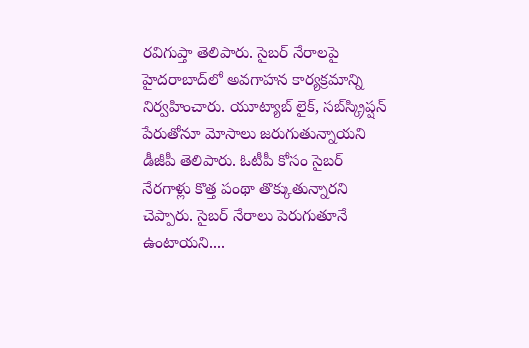రవిగుప్తా తెలిపారు. సైబర్ నేరాలపై హైదరాబాద్‌లో అవగాహన కార్యక్రమాన్ని నిర్వహించారు. యూట్యాబ్ లైక్, సబ్‌స్క్రిప్షన్ పేరుతోనూ మోసాలు జరుగుతున్నాయని డీజీపీ తెలిపారు. ఓటీపీ కోసం సైబర్ నేరగాళ్లు కొత్త పంథా తొక్కుతున్నారని చెప్పారు. సైబర్ నేరాలు పెరుగుతూనే ఉంటాయని....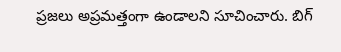ప్రజలు అప్రమత్తంగా ఉండాలని సూచించారు. బిగ్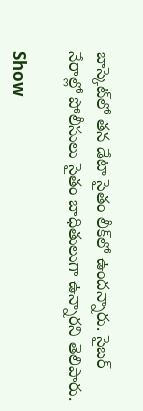బాస్కెట్‌లో తన డేటా సైతం లీక్‌లో ఉందన్నారు. సైబర్ నేరాల్లో పోలీసులు సైతం బాధితులుగా ఉన్నారని తెలిపారు.

Show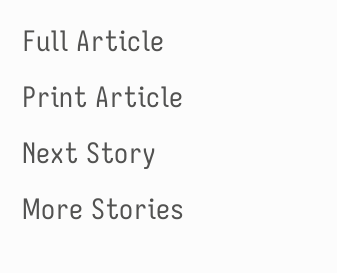Full Article
Print Article
Next Story
More Stories